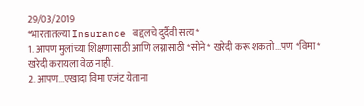29/03/2019
*भारतातल्या Insurance बद्दलचे दुर्दैवी सत्य*
1. आपण मुलांच्या शिक्षणासाठी आणि लग्नासाठी *सोने* खरेदी करू शकतो...पण *विमा* खरेदी करायला वेळ नाही.
2. आपण...एखादा विमा एजंट येताना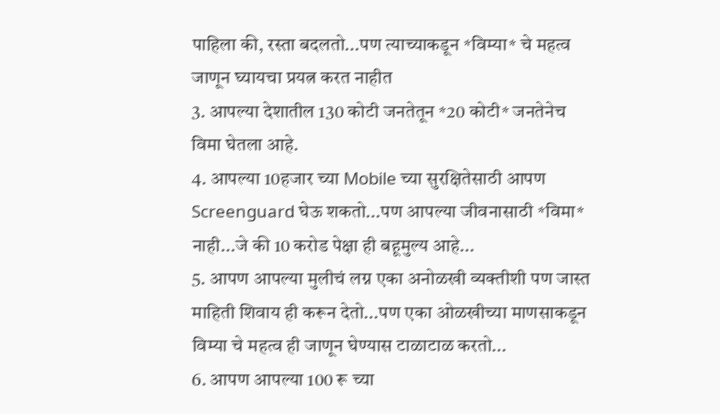पाहिला की, रस्ता बदलतो...पण त्याच्याकडून *विम्या* चे महत्व जाणून घ्यायचा प्रयत्न करत नाहीत
3. आपल्या देशातील 130 कोटी जनतेतून *20 कोटी* जनतेनेच विमा घेतला आहे.
4. आपल्या 10हजार च्या Mobile च्या सुरक्षितेसाठी आपण Screenguard घेऊ शकतो...पण आपल्या जीवनासाठी *विमा* नाही...जे की 10 करोड पेक्षा ही बहूमुल्य आहे...
5. आपण आपल्या मुलीचं लग्न एका अनोळखी व्यक्तीशी पण जास्त माहिती शिवाय ही करून देतो...पण एका ओळखीच्या माणसाकडून विम्या चे महत्व ही जाणून घेण्यास टाळाटाळ करतो...
6. आपण आपल्या 100 रू च्या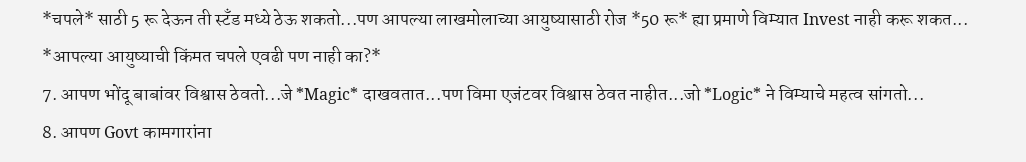*चपले* साठी 5 रू देऊन ती स्टँड मध्ये ठेऊ शकतो...पण आपल्या लाखमोलाच्या आयुष्यासाठी रोज *50 रू* ह्या प्रमाणे विम्यात Invest नाही करू शकत...
*आपल्या आयुष्याची किंमत चपले एवढी पण नाही का?*
7. आपण भोंदू बाबांवर विश्वास ठेवतो...जे *Magic* दाखवतात...पण विमा एजंटवर विश्वास ठेवत नाहीत...जो *Logic* ने विम्याचे महत्व सांगतो...
8. आपण Govt कामगारांना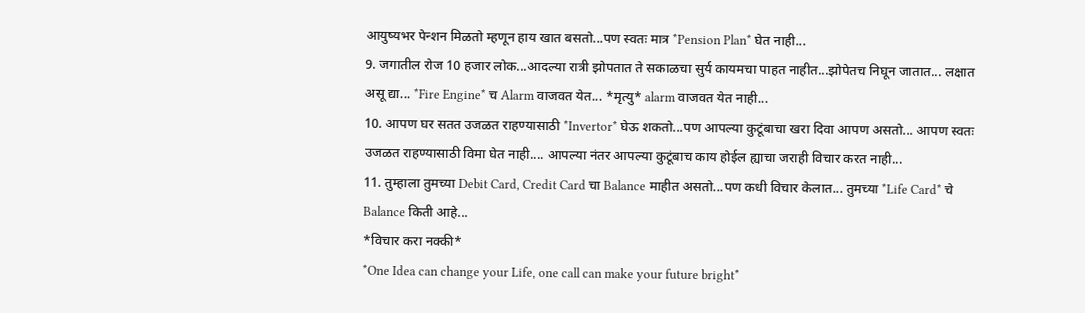आयुष्यभर पेन्शन मिळतो म्हणून हाय खात बसतो...पण स्वतः मात्र *Pension Plan* घेत नाही...
9. जगातील रोज 10 हजार लोक...आदल्या रात्री झोपतात ते सकाळचा सुर्य कायमचा पाहत नाहीत...झोपेतच निघून जातात... लक्षात असू द्या... *Fire Engine* च Alarm वाजवत येत... *मृत्यु* alarm वाजवत येत नाही...
10. आपण घर सतत उजळत राहण्यासाठी *Invertor* घेऊ शकतो...पण आपल्या कुटूंबाचा खरा दिवा आपण असतो... आपण स्वतः उजळत राहण्यासाठी विमा घेत नाही.... आपल्या नंतर आपल्या कुटूंबाच काय होईल ह्याचा जराही विचार करत नाही...
11. तुम्हाला तुमच्या Debit Card, Credit Card चा Balance माहीत असतो...पण कधी विचार केलात... तुमच्या *Life Card* चे Balance किती आहे...
*विचार करा नक्की*
*One Idea can change your Life, one call can make your future bright*